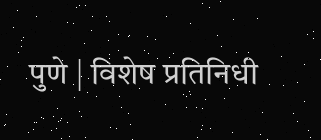पुणे | विशेष प्रतिनिधी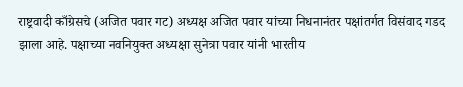राष्ट्रवादी काँग्रेसचे (अजित पवार गट) अध्यक्ष अजित पवार यांच्या निधनानंतर पक्षांतर्गत विसंवाद गडद झाला आहे. पक्षाच्या नवनियुक्त अध्यक्षा सुनेत्रा पवार यांनी भारतीय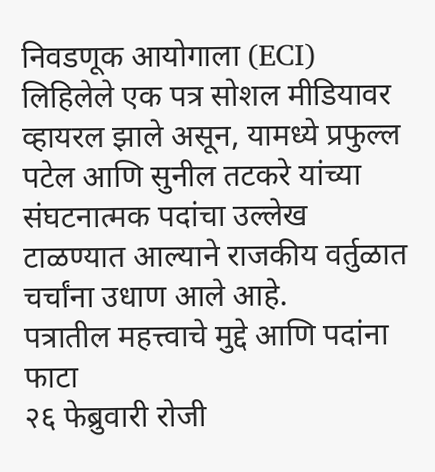निवडणूक आयोगाला (ECI) लिहिलेले एक पत्र सोशल मीडियावर व्हायरल झाले असून, यामध्ये प्रफुल्ल पटेल आणि सुनील तटकरे यांच्या संघटनात्मक पदांचा उल्लेख टाळण्यात आल्याने राजकीय वर्तुळात चर्चांना उधाण आले आहे.
पत्रातील महत्त्वाचे मुद्दे आणि पदांना फाटा
२६ फेब्रुवारी रोजी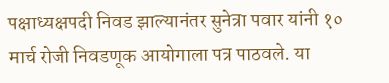पक्षाध्यक्षपदी निवड झाल्यानंतर सुनेत्रा पवार यांनी १० मार्च रोजी निवडणूक आयोगाला पत्र पाठवले. या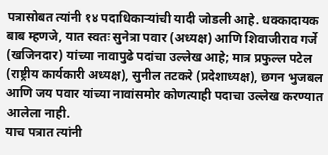पत्रासोबत त्यांनी १४ पदाधिकाऱ्यांची यादी जोडली आहे. धक्कादायक बाब म्हणजे, यात स्वतः सुनेत्रा पवार (अध्यक्ष) आणि शिवाजीराव गर्जे (खजिनदार) यांच्या नावापुढे पदांचा उल्लेख आहे; मात्र प्रफुल्ल पटेल (राष्ट्रीय कार्यकारी अध्यक्ष), सुनील तटकरे (प्रदेशाध्यक्ष), छगन भुजबल आणि जय पवार यांच्या नावांसमोर कोणत्याही पदाचा उल्लेख करण्यात आलेला नाही.
याच पत्रात त्यांनी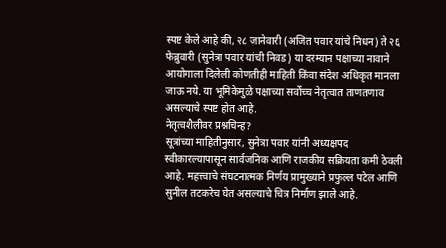स्पष्ट केले आहे की, २८ जानेवारी (अजित पवार यांचे निधन) ते २६ फेब्रुवारी (सुनेत्रा पवार यांची निवड) या दरम्यान पक्षाच्या नावाने आयोगाला दिलेली कोणतीही माहिती किंवा संदेश अधिकृत मानला जाऊ नये. या भूमिकेमुळे पक्षाच्या सर्वोच्च नेतृत्वात ताणतणाव असल्याचे स्पष्ट होत आहे.
नेतृत्वशैलीवर प्रश्नचिन्ह?
सूत्रांच्या माहितीनुसार, सुनेत्रा पवार यांनी अध्यक्षपद स्वीकारल्यापासून सार्वजनिक आणि राजकीय सक्रियता कमी ठेवली आहे. महत्त्वाचे संघटनात्मक निर्णय प्रामुख्याने प्रफुल्ल पटेल आणि सुनील तटकरेच घेत असल्याचे चित्र निर्माण झाले आहे.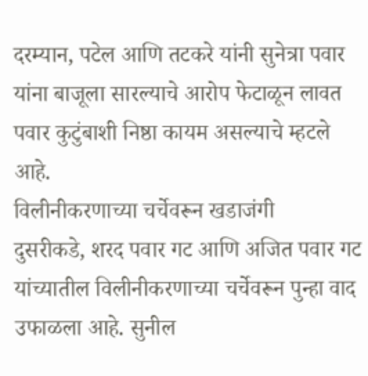दरम्यान, पटेल आणि तटकरे यांनी सुनेत्रा पवार यांना बाजूला सारल्याचे आरोप फेटाळून लावत पवार कुटुंबाशी निष्ठा कायम असल्याचे म्हटले आहे.
विलीनीकरणाच्या चर्चेवरून खडाजंगी
दुसरीकडे, शरद पवार गट आणि अजित पवार गट यांच्यातील विलीनीकरणाच्या चर्चेवरून पुन्हा वाद उफाळला आहे. सुनील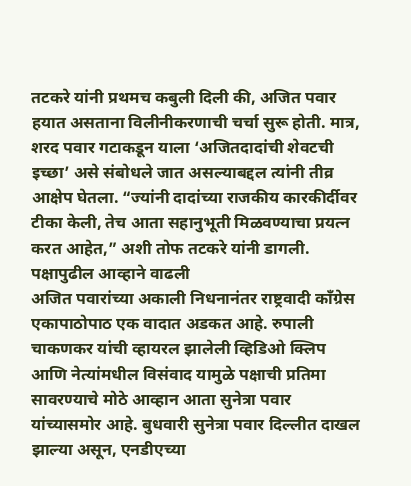तटकरे यांनी प्रथमच कबुली दिली की, अजित पवार हयात असताना विलीनीकरणाची चर्चा सुरू होती. मात्र, शरद पवार गटाकडून याला ‘अजितदादांची शेवटची इच्छा’ असे संबोधले जात असल्याबद्दल त्यांनी तीव्र आक्षेप घेतला. “ज्यांनी दादांच्या राजकीय कारकीर्दीवर टीका केली, तेच आता सहानुभूती मिळवण्याचा प्रयत्न करत आहेत,” अशी तोफ तटकरे यांनी डागली.
पक्षापुढील आव्हाने वाढली
अजित पवारांच्या अकाली निधनानंतर राष्ट्रवादी काँग्रेस एकापाठोपाठ एक वादात अडकत आहे. रुपाली चाकणकर यांची व्हायरल झालेली व्हिडिओ क्लिप आणि नेत्यांमधील विसंवाद यामुळे पक्षाची प्रतिमा सावरण्याचे मोठे आव्हान आता सुनेत्रा पवार यांच्यासमोर आहे. बुधवारी सुनेत्रा पवार दिल्लीत दाखल झाल्या असून, एनडीएच्या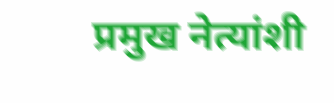प्रमुख नेत्यांशी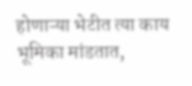होणाऱ्या भेटीत त्या काय भूमिका मांडतात,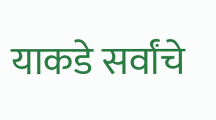याकडे सर्वांचे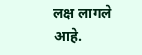लक्ष लागले आहे.